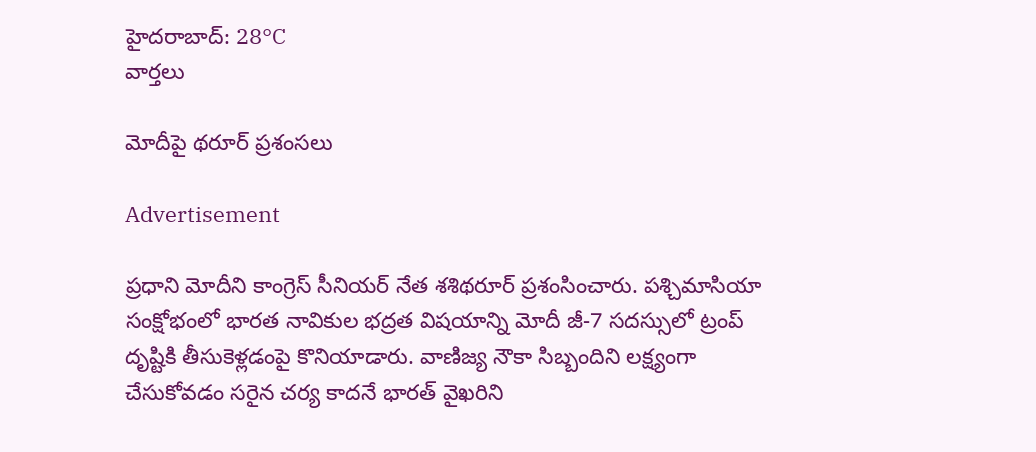హైదరాబాద్: 28°C
వార్తలు

మోదీపై థరూర్‌ ప్రశంసలు

Advertisement

ప్రధాని మోదీని కాంగ్రెస్ సీనియర్ నేత శశిథరూర్ ప్రశంసించారు. పశ్చిమాసియా సంక్షోభంలో భారత నావికుల భద్రత విషయాన్ని మోదీ జీ-7 సదస్సులో ట్రంప్ దృష్టికి తీసుకెళ్లడంపై కొనియాడారు. వాణిజ్య నౌకా సిబ్బందిని లక్ష్యంగా చేసుకోవడం సరైన చర్య కాదనే భారత్ వైఖరిని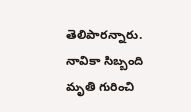తెలిపారన్నారు. నావికా సిబ్బంది మృతి గురించి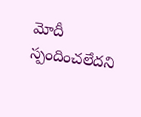మోదీ స్పందించలేదని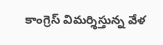కాంగ్రెస్ విమర్శిస్తున్న వేళ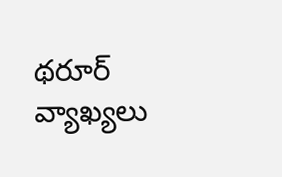థరూర్ వ్యాఖ్యలు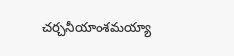చర్చనీయాంశమయ్యా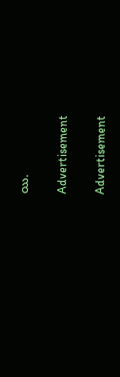యి.

Advertisement

Advertisement